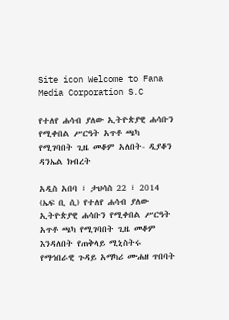Site icon Welcome to Fana Media Corporation S.C

የተለየ ሐሳብ ያለው ኢትዮጵያዊ ሐሳቡን የሚቀበል ሥርዓት አጥቶ ጫካ የሚገባበት ጊዜ መቆም አለበት- ዲያቆን ዳንኤል ክብረት

አዲስ አበባ ፣ ታህሳስ 22 ፣ 2014 (ኤፍ ቢ ሲ) የተለየ ሐሳብ ያለው ኢትዮጵያዊ ሐሳቡን የሚቀበል ሥርዓት አጥቶ ጫካ የሚገባበት ጊዜ መቆም እንዳለበት የጠቅላይ ሚኒስትሩ የማኅበራዊ ጉዳይ አማካሪ ሙሐዘ ጥበባት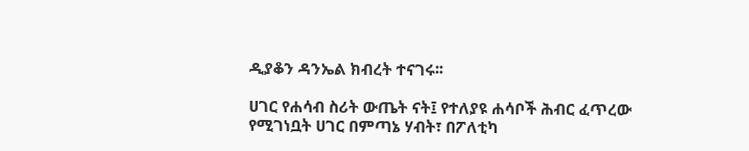ዲያቆን ዳንኤል ክብረት ተናገሩ፡፡

ሀገር የሐሳብ ስሪት ውጤት ናት፤ የተለያዩ ሐሳቦች ሕብር ፈጥረው የሚገነቧት ሀገር በምጣኔ ሃብት፣ በፖለቲካ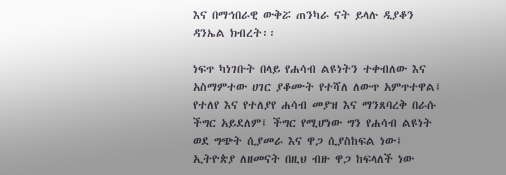እና በማኅበራዊ ውቅሯ ጠንካራ ናት ይላሉ ዲያቆን ዳንኤል ክብረት፡፡

ነፍጥ ካነገቡት በላይ የሐሳብ ልዩነትን ተቀብለው እና አስማምተው ሀገር ያቆሙት የተሻለ ለውጥ አምጥተዋል፤ የተለየ እና የተለያየ ሐሳብ መያዝ እና ማንጸባረቅ በራሱ ችግር አይደለም፤ ችግር የሚሆነው ግን የሐሳብ ልዩነት ወደ ግጭት ሲያመራ እና ዋጋ ሲያስከፍል ነው፤ ኢትዮጵያ ለዘመናት በዚህ ብዙ ዋጋ ከፍላለች ነው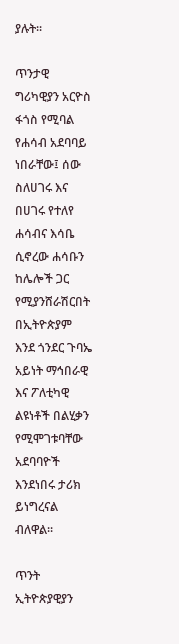ያሉት፡፡

ጥንታዊ ግሪካዊያን አርዮስ ፋጎስ የሚባል የሐሳብ አደባባይ ነበራቸው፤ ሰው ስለሀገሩ እና በሀገሩ የተለየ ሐሳብና እሳቤ ሲኖረው ሐሳቡን ከሌሎች ጋር የሚያንሸራሽርበት በኢትዮጵያም እንደ ጎንደር ጉባኤ አይነት ማኅበራዊ እና ፖለቲካዊ ልዩነቶች በልሂቃን የሚሞገቱባቸው አደባባዮች እንደነበሩ ታሪክ ይነግረናል ብለዋል፡፡

ጥንት ኢትዮጵያዊያን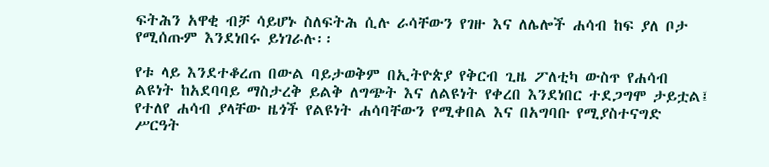ፍትሕን አዋቂ ብቻ ሳይሆኑ ስለፍትሕ ሲሉ ራሳቸውን የገዙ እና ለሌሎች ሐሳብ ከፍ ያለ ቦታ የሚሰጡም እንደነበሩ ይነገራሉ፡፡

የቱ ላይ እንደተቆረጠ በውል ባይታወቅም በኢትዮጵያ የቅርብ ጊዜ ፖለቲካ ውስጥ የሐሳብ ልዩነት ከአደባባይ ማስታረቅ ይልቅ ለግጭት እና ለልዩነት የቀረበ እንደነበር ተደጋግሞ ታይቷል፤ የተለየ ሐሳብ ያላቸው ዜጎች የልዩነት ሐሳባቸውን የሚቀበል እና በአግባቡ የሚያስተናግድ ሥርዓት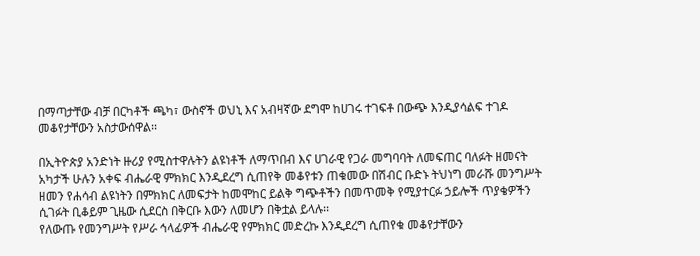በማጣታቸው ብቻ በርካቶች ጫካ፣ ውስኖች ወህኒ እና አብዛኛው ደግሞ ከሀገሩ ተገፍቶ በውጭ እንዲያሳልፍ ተገዶ መቆየታቸውን አስታውሰዋል፡፡

በኢትዮጵያ አንድነት ዙሪያ የሚስተዋሉትን ልዩነቶች ለማጥበብ እና ሀገራዊ የጋራ መግባባት ለመፍጠር ባለፉት ዘመናት አካታች ሁሉን አቀፍ ብሔራዊ ምክክር እንዲደረግ ሲጠየቅ መቆየቱን ጠቁመው በሽብር ቡድኑ ትህነግ መራሹ መንግሥት ዘመን የሐሳብ ልዩነትን በምክክር ለመፍታት ከመሞከር ይልቅ ግጭቶችን በመጥመቅ የሚያተርፉ ኃይሎች ጥያቄዎችን ሲገፉት ቢቆይም ጊዜው ሲደርስ በቅርቡ እውን ለመሆን በቅቷል ይላሉ፡፡
የለውጡ የመንግሥት የሥራ ኅላፊዎች ብሔራዊ የምክክር መድረኩ እንዲደረግ ሲጠየቁ መቆየታቸውን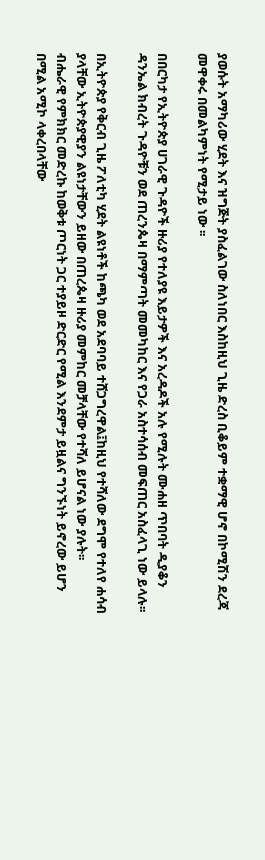ያወሱት አማካሪው ሂደት እና ዝግጅት ያስፈልገው ስለነበር እስከዚህ ጊዜ ድረስ ቢቆይም ተቋማዊ ሆኖ በኮሚሽን ደረጃ መዋቀሩ በመልካምነት የሚታይ ነው ፡፡

በበርካታ የኢትዮጵያ ሀገራዊ ጉዳዮች ዙሪያ የተለያዩ እይታዎች እና አረዳዶች አሉ የሚሉት ሙሐዘ ጥበባት ዲያቆን ዳንኤል ክብረት ጉዳዮቹን ወደ ጠረንጴዛ በማምጣት መመካከር እና የጋራ አስተሳሰብ መፍጠር አስፈላጊ ነው ይላሉ፡፡

በኢትዮጵያ የቅርብ ጊዜ ፖለቲካ ሂደት ልዩነቶች ከጫካ ወደ አደባባይ ተሸጋግረዋል፤ከዚህ የተሻለው ደግሞ የተለየ ሐሳብ ያላቸው ኢትዮጵያዊያን ልዩነታቸውን ይዘው በጠረጴዛ ዙሪያ መምከር መቻላቸው የተሻለ ይሆናል ነው ያሉት፡፡
ብሔራዊ የምክክር መድረኩ ከወቅቱ ጦርነት ጋር ተያይዞ ድርድር የሚል እንደምታ ይዟልና ግንኙነት ይኖረው ይሆን በሚል አሚኮ ላቀረበላቸው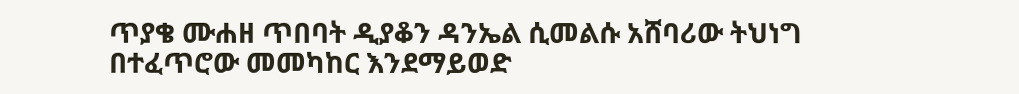ጥያቄ ሙሐዘ ጥበባት ዲያቆን ዳንኤል ሲመልሱ አሸባሪው ትህነግ በተፈጥሮው መመካከር እንደማይወድ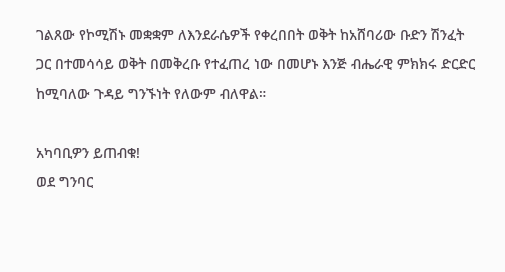ገልጸው የኮሚሽኑ መቋቋም ለእንደራሴዎች የቀረበበት ወቅት ከአሸባሪው ቡድን ሽንፈት ጋር በተመሳሳይ ወቅት በመቅረቡ የተፈጠረ ነው በመሆኑ እንጅ ብሔራዊ ምክክሩ ድርድር ከሚባለው ጉዳይ ግንኙነት የለውም ብለዋል።

አካባቢዎን ይጠብቁ!
ወደ ግንባር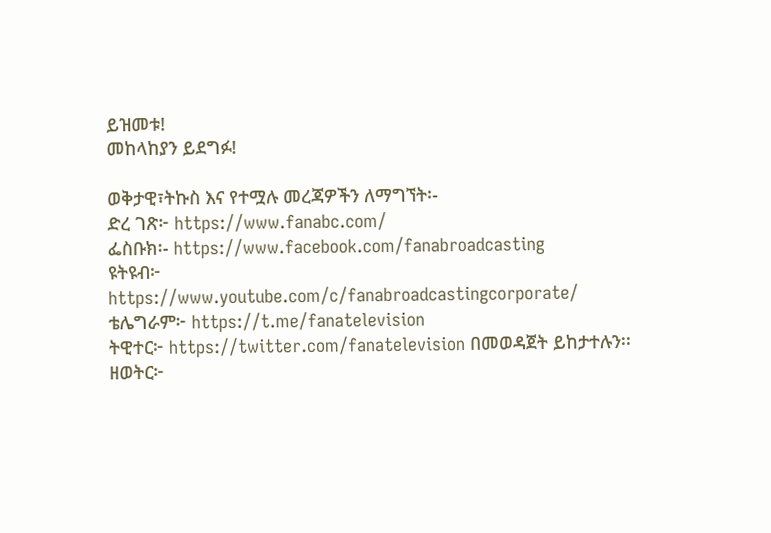ይዝመቱ!
መከላከያን ይደግፉ!

ወቅታዊ፣ትኩስ እና የተሟሉ መረጃዎችን ለማግኘት፡-
ድረ ገጽ፦ https://www.fanabc.com/
ፌስቡክ፡- https://www.facebook.com/fanabroadcasting
ዩትዩብ፦ https://www.youtube.com/c/fanabroadcastingcorporate/
ቴሌግራም፦ https://t.me/fanatelevision
ትዊተር፦ https://twitter.com/fanatelevision በመወዳጀት ይከታተሉን፡፡
ዘወትር፦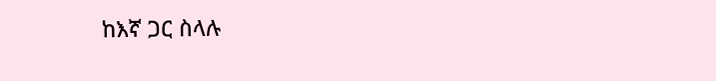ከእኛ ጋር ስላሉ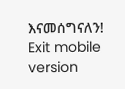እናመሰግናለን!
Exit mobile version